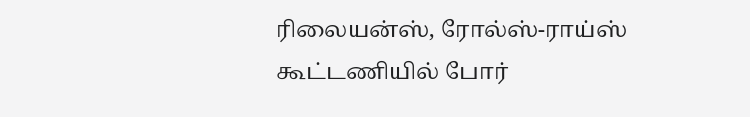ரிலையன்ஸ், ரோல்ஸ்-ராய்ஸ் கூட்டணியில் போர்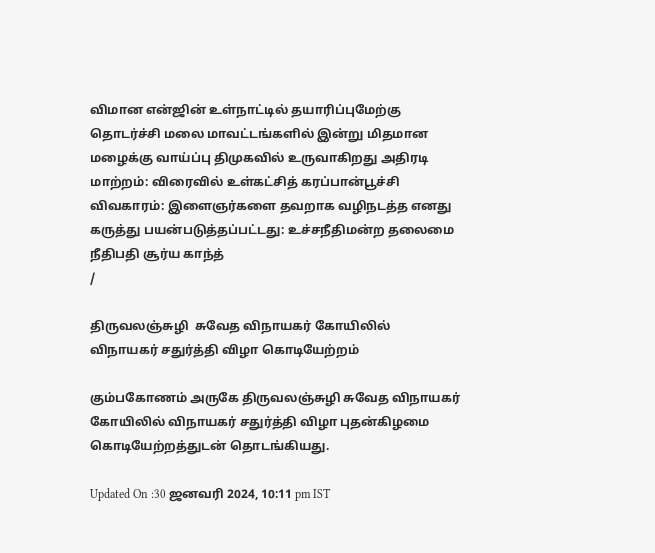விமான என்ஜின் உள்நாட்டில் தயாரிப்புமேற்கு தொடர்ச்சி மலை மாவட்டங்களில் இன்று மிதமான மழைக்கு வாய்ப்பு திமுகவில் உருவாகிறது அதிரடி மாற்றம்: விரைவில் உள்கட்சித் கரப்பான்பூச்சி விவகாரம்: இளைஞர்களை தவறாக வழிநடத்த எனது கருத்து பயன்படுத்தப்பட்டது: உச்சநீதிமன்ற தலைமை நீதிபதி சூர்ய காந்த்
/

திருவலஞ்சுழி  சுவேத விநாயகர் கோயிலில் விநாயகர் சதுர்த்தி விழா கொடியேற்றம்

கும்பகோணம் அருகே திருவலஞ்சுழி சுவேத விநாயகர் கோயிலில் விநாயகர் சதுர்த்தி விழா புதன்கிழமை கொடியேற்றத்துடன் தொடங்கியது.

Updated On :30 ஜனவரி 2024, 10:11 pm IST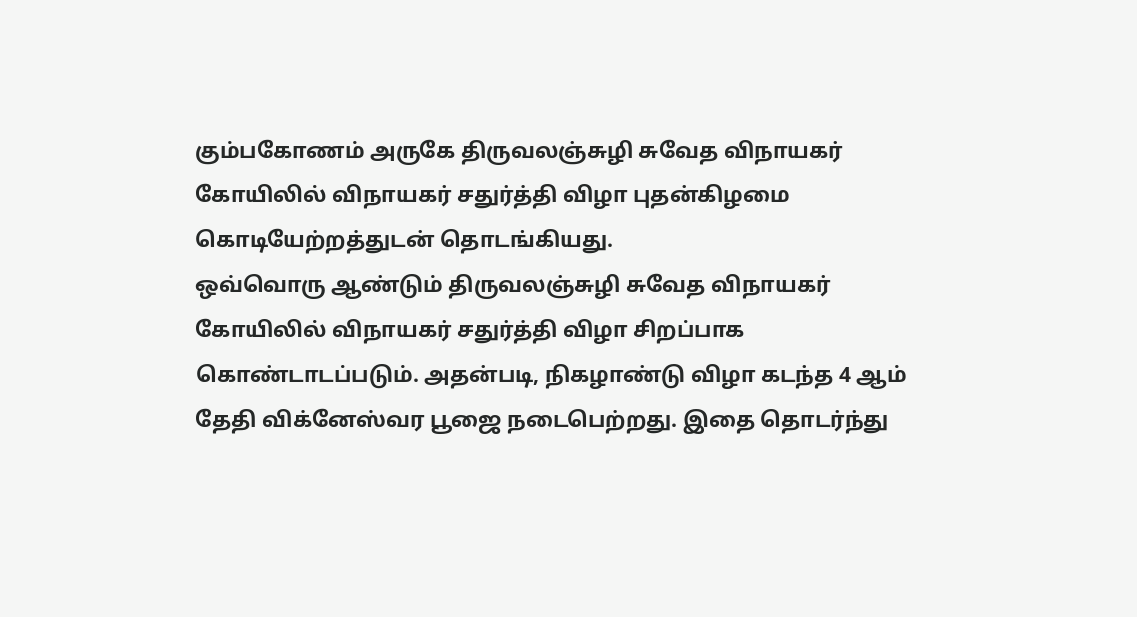கும்பகோணம் அருகே திருவலஞ்சுழி சுவேத விநாயகர் கோயிலில் விநாயகர் சதுர்த்தி விழா புதன்கிழமை கொடியேற்றத்துடன் தொடங்கியது.
ஒவ்வொரு ஆண்டும் திருவலஞ்சுழி சுவேத விநாயகர் கோயிலில் விநாயகர் சதுர்த்தி விழா சிறப்பாக கொண்டாடப்படும். அதன்படி, நிகழாண்டு விழா கடந்த 4 ஆம் தேதி விக்னேஸ்வர பூஜை நடைபெற்றது. இதை தொடர்ந்து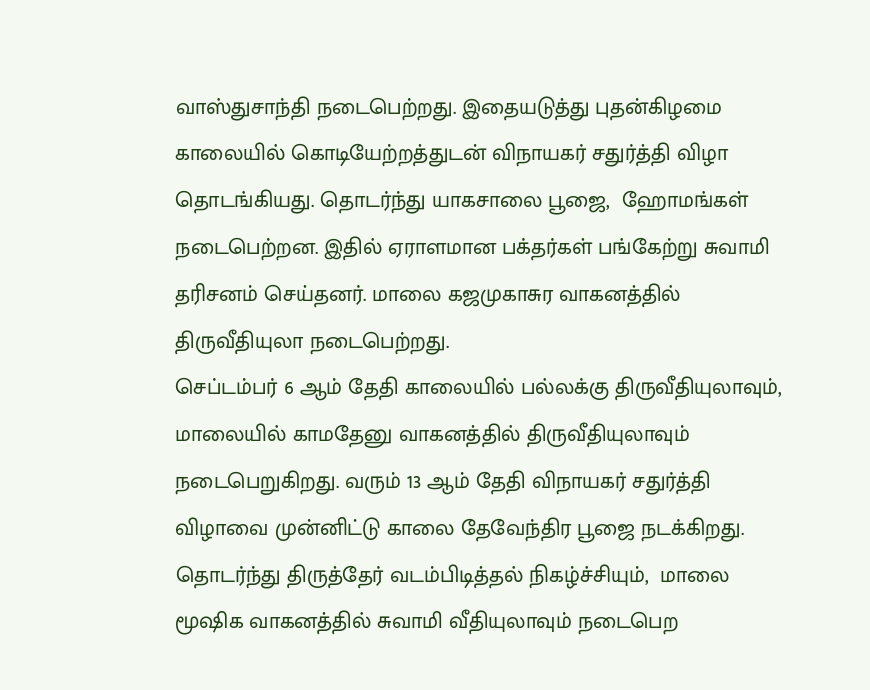வாஸ்துசாந்தி நடைபெற்றது. இதையடுத்து புதன்கிழமை காலையில் கொடியேற்றத்துடன் விநாயகர் சதுர்த்தி விழா தொடங்கியது. தொடர்ந்து யாகசாலை பூஜை,  ஹோமங்கள் நடைபெற்றன. இதில் ஏராளமான பக்தர்கள் பங்கேற்று சுவாமி தரிசனம் செய்தனர். மாலை கஜமுகாசுர வாகனத்தில் திருவீதியுலா நடைபெற்றது.
செப்டம்பர் 6 ஆம் தேதி காலையில் பல்லக்கு திருவீதியுலாவும்,  மாலையில் காமதேனு வாகனத்தில் திருவீதியுலாவும் நடைபெறுகிறது. வரும் 13 ஆம் தேதி விநாயகர் சதுர்த்தி விழாவை முன்னிட்டு காலை தேவேந்திர பூஜை நடக்கிறது. தொடர்ந்து திருத்தேர் வடம்பிடித்தல் நிகழ்ச்சியும்,  மாலை மூஷிக வாகனத்தில் சுவாமி வீதியுலாவும் நடைபெற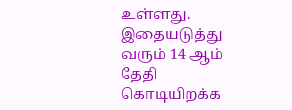உள்ளது. இதையடுத்து வரும் 14 ஆம் தேதி கொடியிறக்க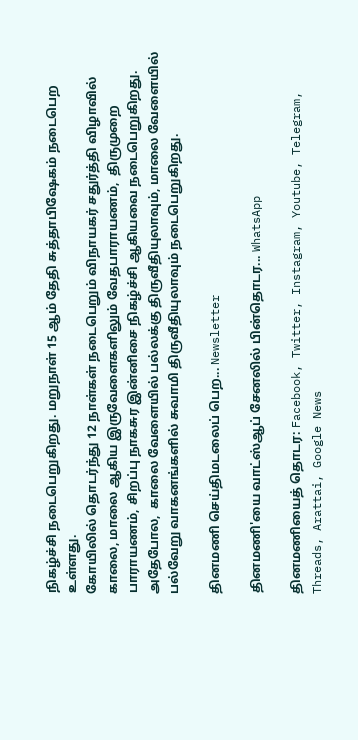நிகழ்ச்சி நடைபெறுகிறது. மறுநாள் 15 ஆம் தேதி சுத்தாபிஷேகம் நடைபெற உள்ளது.
கோயிலில் தொடர்ந்து 12 நாள்கள் நடைபெறும் விநாயகர் சதுர்த்தி விழாவில் காலை, மாலை ஆகிய இருவேளைகளிலும் வேதபாராயணம்,  திருமுறை பாராயணம், சிறப்பு நாகசுர இன்னிசை நிகழ்ச்சி ஆகியவை நடைபெறுகிறது. அதேபோல,  காலை வேளையில் பல்லக்கு திருவீதியுலாவும், மாலை வேளையில் பல்வேறு வாகனங்களில் சுவாமி திருவீதியுலாவும் நடைபெறுகிறது.

தினமணி செய்திமடலைப் பெற... Newsletter

தினமணி'யை வாட்ஸ்ஆப் சேனலில் பின்தொடர... WhatsApp

தினமணியைத் தொடர: Facebook, Twitter, Instagram, Youtube, Telegram, Threads, Arattai, Google News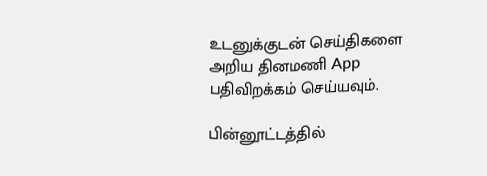உடனுக்குடன் செய்திகளை அறிய தினமணி App பதிவிறக்கம் செய்யவும்.

பின்னூட்டத்தில்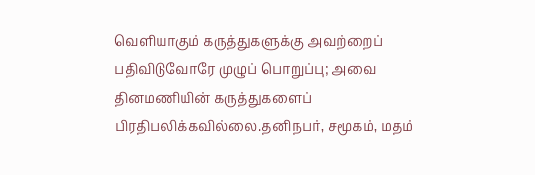வெளியாகும் கருத்துகளுக்கு அவற்றைப் பதிவிடுவோரே முழுப் பொறுப்பு; அவை தினமணியின் கருத்துகளைப் பிரதிபலிக்கவில்லை.தனிநபர், சமூகம், மதம்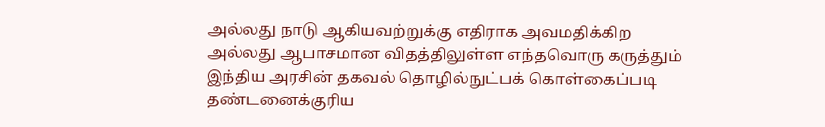அல்லது நாடு ஆகியவற்றுக்கு எதிராக அவமதிக்கிற அல்லது ஆபாசமான விதத்திலுள்ள எந்தவொரு கருத்தும் இந்திய அரசின் தகவல் தொழில்நுட்பக் கொள்கைப்படி தண்டனைக்குரிய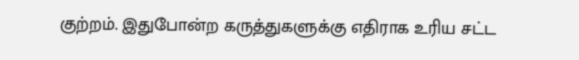குற்றம். இதுபோன்ற கருத்துகளுக்கு எதிராக உரிய சட்ட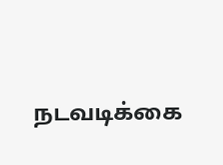நடவடிக்கை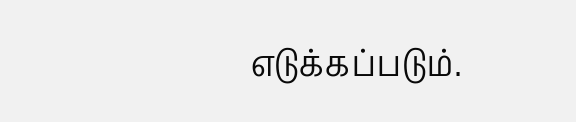எடுக்கப்படும்.